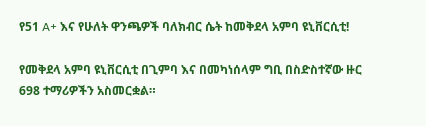የ51 A+ እና የሁለት ዋንጫዎች ባለክብር ሴት ከመቅደላ አምባ ዩኒቨርሲቲ!

የመቅደላ አምባ ዩኒቨርሲቲ በጊምባ እና በመካነሰላም ግቢ በስድስተኛው ዙር 698 ተማሪዎችን አስመርቋል።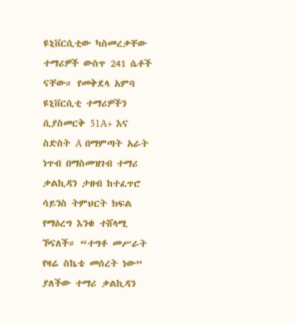ዩኒቨርሲቲው ካስመረቃቸው ተማሪዎች ውስጥ 241 ሴቶች ናቸው። የመቅደላ አምባ ዩኒቨርሲቲ ተማሪዎችን ሲያስመርቅ 51A+ እና ስድስት A በማምጣት አራት ነጥብ በማስመዝገብ ተማሪ ቃልኪዳን ታዘብ ከተፈጥሮ ሳይንስ ትምህርት ክፍል የማዕረግ እንቁ ተሸላሚ ኾናለች። “ተግቶ መሥራት የዛሬ ስኬቴ መሰረት ነው” ያለችው ተማሪ ቃልኪዳን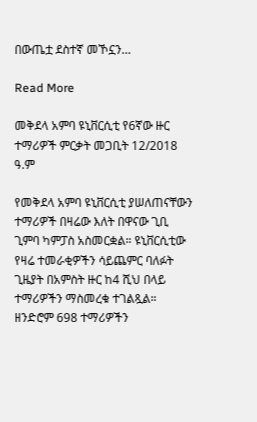በውጤቷ ደስተኛ መኾኗን…

Read More

መቅደላ አምባ ዩኒቨርሲቲ የ6ኛው ዙር ተማሪዎች ምርቃት መጋቢት 12/2018 ዓ.ም

የመቅደላ አምባ ዩኒቨርሲቲ ያሠለጠናቸውን ተማሪዎች በዛሬው እለት በዋናው ጊቢ ጊምባ ካምፓስ አስመርቋል። ዩኒቨርሲቲው የዛሬ ተመራቂዎችን ሳይጨምር ባለፉት ጊዜያት በአምስት ዙር ከ4 ሺህ በላይ ተማሪዎችን ማስመረቁ ተገልጿል። ዘንድሮም 698 ተማሪዎችን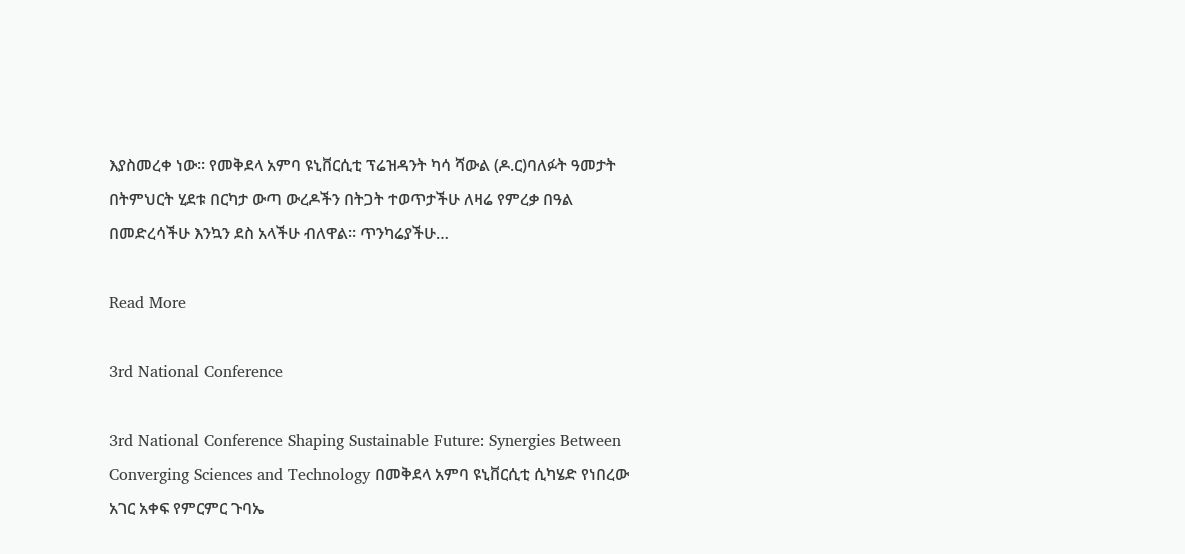እያስመረቀ ነው። የመቅደላ አምባ ዩኒቨርሲቲ ፕሬዝዳንት ካሳ ሻውል (ዶ.ር)ባለፉት ዓመታት በትምህርት ሂደቱ በርካታ ውጣ ውረዶችን በትጋት ተወጥታችሁ ለዛሬ የምረቃ በዓል በመድረሳችሁ እንኳን ደስ አላችሁ ብለዋል። ጥንካሬያችሁ…

Read More

3rd National Conference

3rd National Conference Shaping Sustainable Future: Synergies Between Converging Sciences and Technology በመቅደላ አምባ ዩኒቨርሲቲ ሲካሄድ የነበረው አገር አቀፍ የምርምር ጉባኤ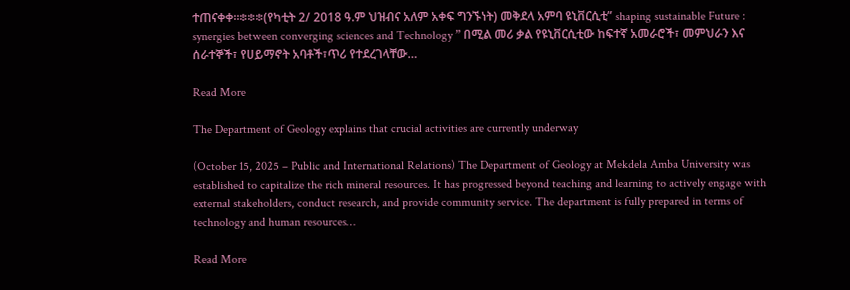ተጠናቀቀ።፨፨፨(የካቲት 2/ 2018 ዓ.ም ህዝብና አለም አቀፍ ግንኙነት) መቅደላ አምባ ዩኒቨርሲቲ” shaping sustainable Future : synergies between converging sciences and Technology ” በሚል መሪ ቃል የዩኒቨርሲቲው ከፍተኛ አመራሮች፣ መምህራን እና ሰራተኞች፣ የሀይማኖት አባቶች፣ጥሪ የተደረገላቸው…

Read More

The Department of Geology explains that crucial activities are currently underway

(October 15, 2025 – Public and International Relations) The Department of Geology at Mekdela Amba University was established to capitalize the rich mineral resources. It has progressed beyond teaching and learning to actively engage with external stakeholders, conduct research, and provide community service. The department is fully prepared in terms of technology and human resources…

Read More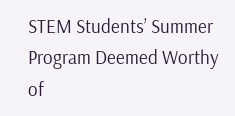STEM Students’ Summer Program Deemed Worthy of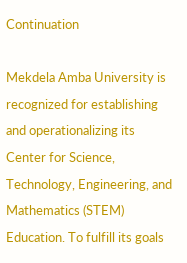Continuation

Mekdela Amba University is recognized for establishing and operationalizing its Center for Science, Technology, Engineering, and Mathematics (STEM) Education. To fulfill its goals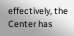effectively, the Center has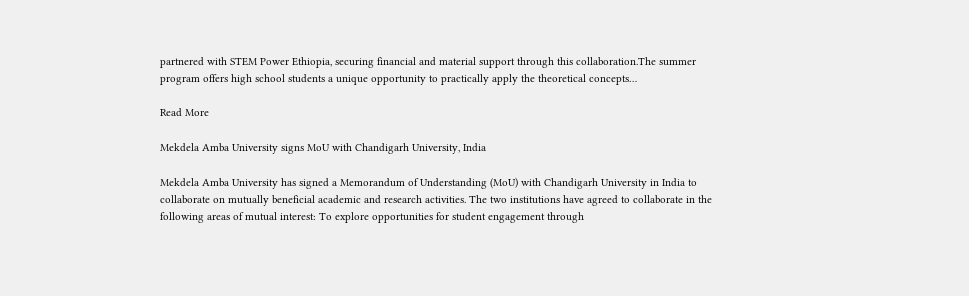partnered with STEM Power Ethiopia, securing financial and material support through this collaboration.The summer program offers high school students a unique opportunity to practically apply the theoretical concepts…

Read More

Mekdela Amba University signs MoU with Chandigarh University, India

Mekdela Amba University has signed a Memorandum of Understanding (MoU) with Chandigarh University in India to collaborate on mutually beneficial academic and research activities. The two institutions have agreed to collaborate in the following areas of mutual interest: To explore opportunities for student engagement through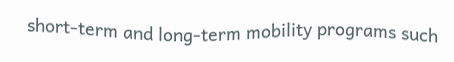short-term and long-term mobility programs such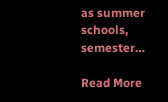as summer schools, semester…

Read More